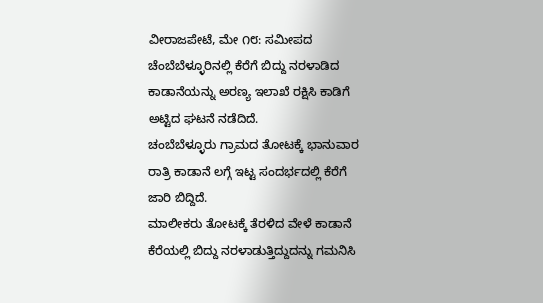ವೀರಾಜಪೇಟೆ, ಮೇ ೧೮: ಸಮೀಪದ ಚೆಂಬೆಬೆಳ್ಳೂರಿನಲ್ಲಿ ಕೆರೆಗೆ ಬಿದ್ದು ನರಳಾಡಿದ ಕಾಡಾನೆಯನ್ನು ಅರಣ್ಯ ಇಲಾಖೆ ರಕ್ಷಿಸಿ ಕಾಡಿಗೆ ಅಟ್ಟಿದ ಘಟನೆ ನಡೆದಿದೆ.
ಚಂಬೆಬೆಳ್ಳೂರು ಗ್ರಾಮದ ತೋಟಕ್ಕೆ ಭಾನುವಾರ ರಾತ್ರಿ ಕಾಡಾನೆ ಲಗ್ಗೆ ಇಟ್ಟ ಸಂದರ್ಭದಲ್ಲಿ ಕೆರೆಗೆ ಜಾರಿ ಬಿದ್ದಿದೆ.
ಮಾಲೀಕರು ತೋಟಕ್ಕೆ ತೆರಳಿದ ವೇಳೆ ಕಾಡಾನೆ ಕೆರೆಯಲ್ಲಿ ಬಿದ್ದು ನರಳಾಡುತ್ತಿದ್ದುದನ್ನು ಗಮನಿಸಿ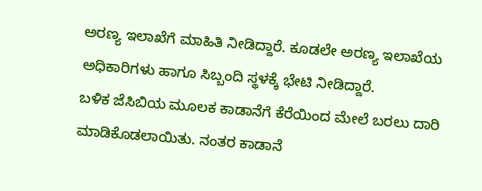ಅರಣ್ಯ ಇಲಾಖೆಗೆ ಮಾಹಿತಿ ನೀಡಿದ್ದಾರೆ. ಕೂಡಲೇ ಅರಣ್ಯ ಇಲಾಖೆಯ ಅಧಿಕಾರಿಗಳು ಹಾಗೂ ಸಿಬ್ಬಂದಿ ಸ್ಥಳಕ್ಕೆ ಭೇಟಿ ನೀಡಿದ್ದಾರೆ.
ಬಳಿಕ ಜೆಸಿಬಿಯ ಮೂಲಕ ಕಾಡಾನೆಗೆ ಕೆರೆಯಿಂದ ಮೇಲೆ ಬರಲು ದಾರಿ ಮಾಡಿಕೊಡಲಾಯಿತು. ನಂತರ ಕಾಡಾನೆ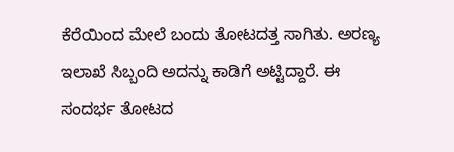ಕೆರೆಯಿಂದ ಮೇಲೆ ಬಂದು ತೋಟದತ್ತ ಸಾಗಿತು. ಅರಣ್ಯ ಇಲಾಖೆ ಸಿಬ್ಬಂದಿ ಅದನ್ನು ಕಾಡಿಗೆ ಅಟ್ಟಿದ್ದಾರೆ. ಈ ಸಂದರ್ಭ ತೋಟದ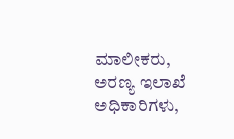ಮಾಲೀಕರು, ಅರಣ್ಯ ಇಲಾಖೆ ಅಧಿಕಾರಿಗಳು,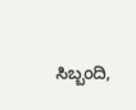ಸಿಬ್ಬಂದಿ,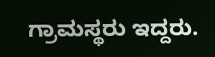ಗ್ರಾಮಸ್ಥರು ಇದ್ದರು.